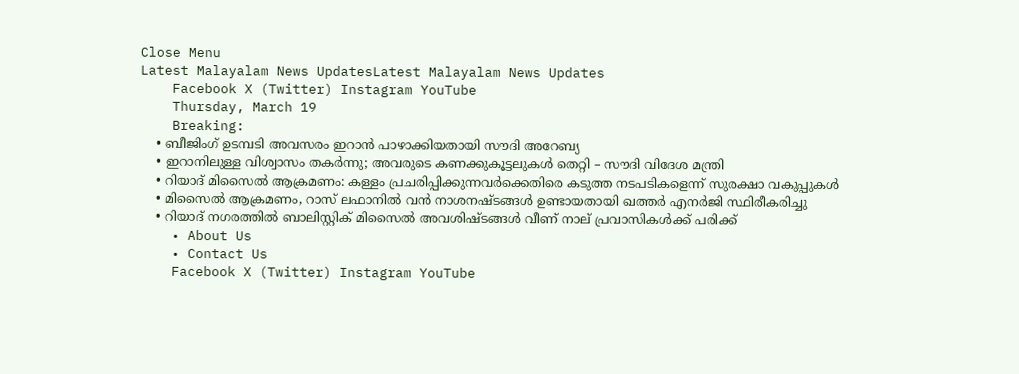Close Menu
Latest Malayalam News UpdatesLatest Malayalam News Updates
    Facebook X (Twitter) Instagram YouTube
    Thursday, March 19
    Breaking:
    • ബീജിംഗ് ഉടമ്പടി അവസരം ഇറാന്‍ പാഴാക്കിയതായി സൗദി അറേബ്യ
    • ഇറാനിലുള്ള വിശ്വാസം തകര്‍ന്നു; അവരുടെ കണക്കുകൂട്ടലുകള്‍ തെറ്റി – സൗദി വിദേശ മന്ത്രി
    • റിയാദ് മിസൈല്‍ ആക്രമണം: കള്ളം പ്രചരിപ്പിക്കുന്നവര്‍ക്കെതിരെ കടുത്ത നടപടികളെന്ന് സുരക്ഷാ വകുപ്പുകള്‍
    • മിസൈൽ ആക്രമണം, റാസ് ലഫാനിൽ വൻ നാശനഷ്ടങ്ങൾ ഉണ്ടായതായി ഖത്തർ എനർജി സ്ഥിരീകരിച്ചു
    • റിയാദ് നഗരത്തിൽ ബാലിസ്റ്റിക് മിസൈൽ അവശിഷ്ടങ്ങൾ വീണ് നാല് പ്രവാസികൾക്ക് പരിക്ക്
    • About Us
    • Contact Us
    Facebook X (Twitter) Instagram YouTube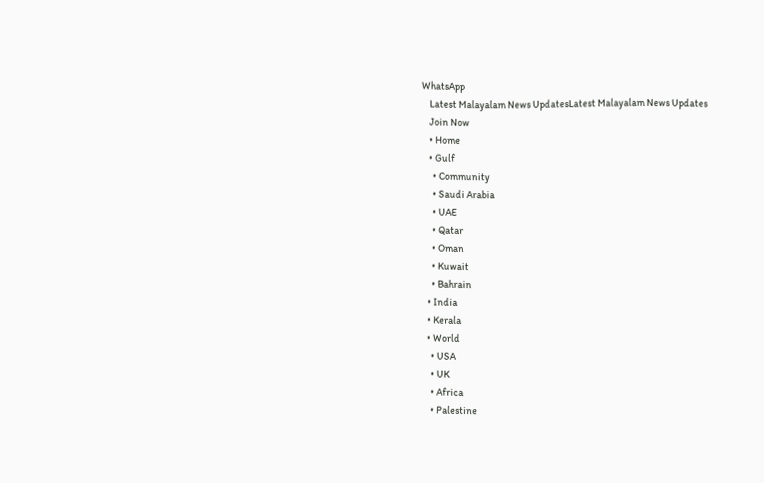WhatsApp
    Latest Malayalam News UpdatesLatest Malayalam News Updates
    Join Now
    • Home
    • Gulf
      • Community
      • Saudi Arabia
      • UAE
      • Qatar
      • Oman
      • Kuwait
      • Bahrain
    • India
    • Kerala
    • World
      • USA
      • UK
      • Africa
      • Palestine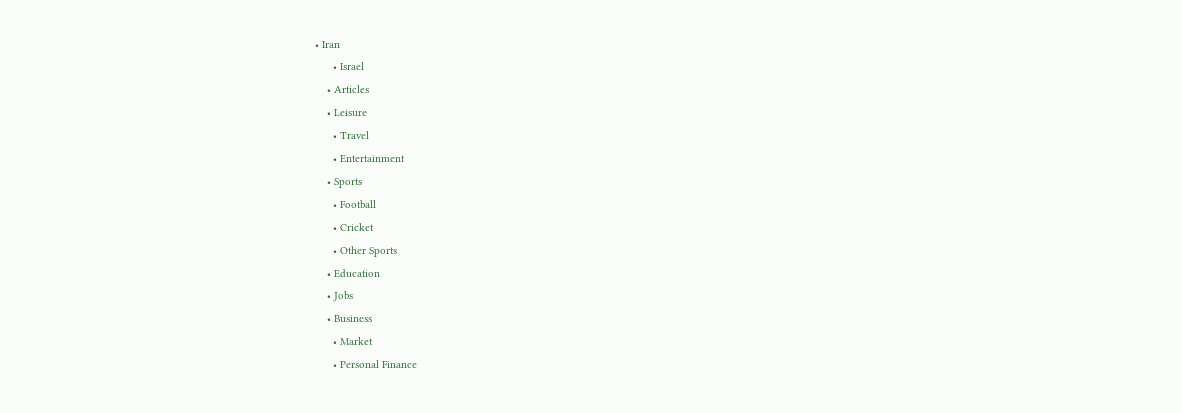• Iran
      • Israel
    • Articles
    • Leisure
      • Travel
      • Entertainment
    • Sports
      • Football
      • Cricket
      • Other Sports
    • Education
    • Jobs
    • Business
      • Market
      • Personal Finance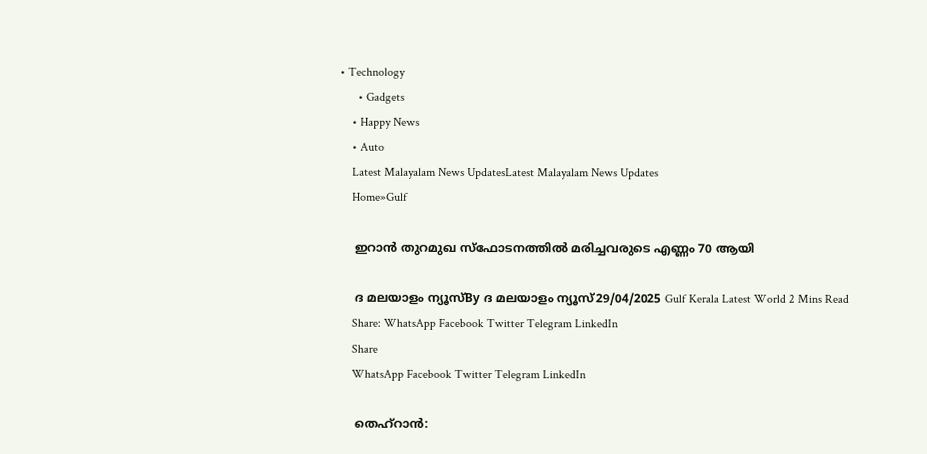• Technology
      • Gadgets
    • Happy News
    • Auto
    Latest Malayalam News UpdatesLatest Malayalam News Updates
    Home»Gulf

    ഇറാൻ തുറമുഖ സ്‌ഫോടനത്തിൽ മരിച്ചവരുടെ എണ്ണം 70 ആയി

    ദ മലയാളം ന്യൂസ്‌By ദ മലയാളം ന്യൂസ്‌29/04/2025 Gulf Kerala Latest World 2 Mins Read
    Share: WhatsApp Facebook Twitter Telegram LinkedIn
    Share
    WhatsApp Facebook Twitter Telegram LinkedIn

    തെഹ്‌റാൻ: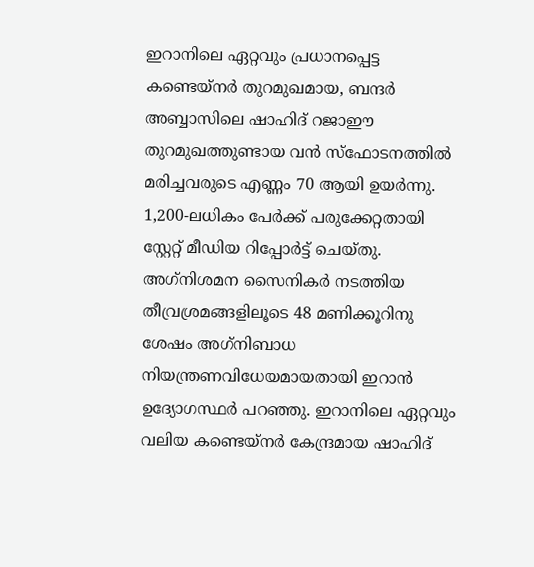ഇറാനിലെ ഏറ്റവും പ്രധാനപ്പെട്ട കണ്ടെയ്‌നർ തുറമുഖമായ, ബന്ദർ അബ്ബാസിലെ ഷാഹിദ് റജാഈ തുറമുഖത്തുണ്ടായ വൻ സ്‌ഫോടനത്തിൽ മരിച്ചവരുടെ എണ്ണം 70 ആയി ഉയർന്നു. 1,200-ലധികം പേർക്ക് പരുക്കേറ്റതായി സ്റ്റേറ്റ് മീഡിയ റിപ്പോർട്ട് ചെയ്തു. അഗ്‌നിശമന സൈനികർ നടത്തിയ തീവ്രശ്രമങ്ങളിലൂടെ 48 മണിക്കൂറിനു ശേഷം അഗ്‌നിബാധ നിയന്ത്രണവിധേയമായതായി ഇറാൻ ഉദ്യോഗസ്ഥർ പറഞ്ഞു. ഇറാനിലെ ഏറ്റവും വലിയ കണ്ടെയ്‌നർ കേന്ദ്രമായ ഷാഹിദ്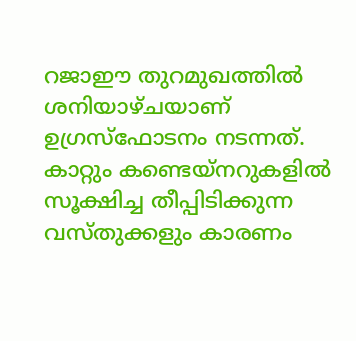റജാഈ തുറമുഖത്തിൽ ശനിയാഴ്ചയാണ് ഉഗ്രസ്‌ഫോടനം നടന്നത്. കാറ്റും കണ്ടെയ്‌നറുകളിൽ സൂക്ഷിച്ച തീപ്പിടിക്കുന്ന വസ്തുക്കളും കാരണം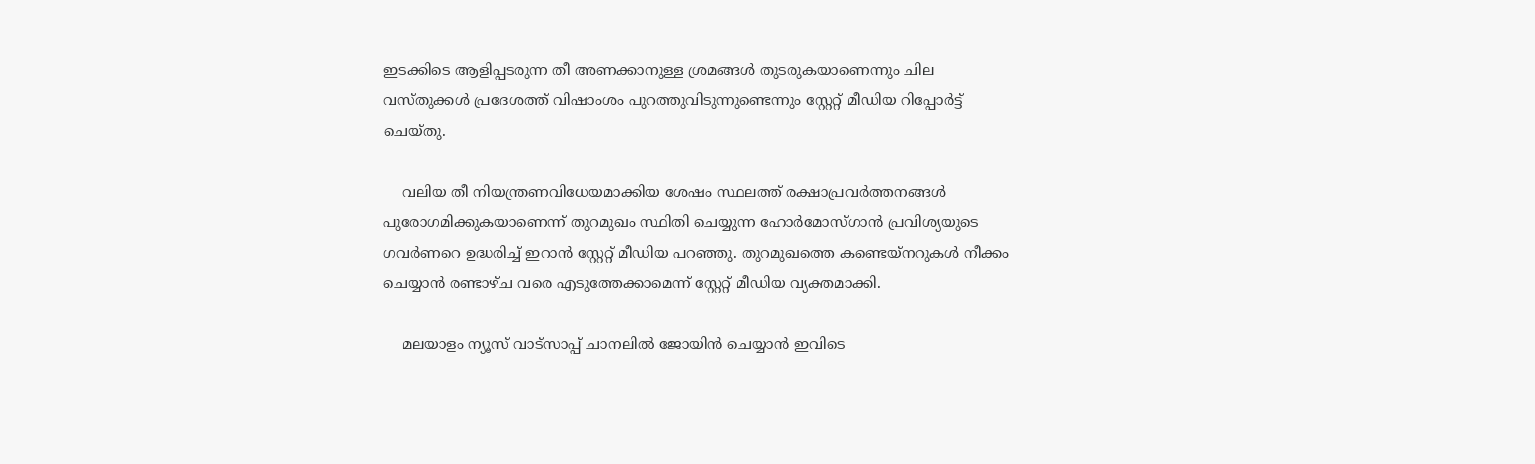ഇടക്കിടെ ആളിപ്പടരുന്ന തീ അണക്കാനുള്ള ശ്രമങ്ങൾ തുടരുകയാണെന്നും ചില വസ്തുക്കൾ പ്രദേശത്ത് വിഷാംശം പുറത്തുവിടുന്നുണ്ടെന്നും സ്റ്റേറ്റ് മീഡിയ റിപ്പോർട്ട് ചെയ്തു.

    വലിയ തീ നിയന്ത്രണവിധേയമാക്കിയ ശേഷം സ്ഥലത്ത് രക്ഷാപ്രവർത്തനങ്ങൾ പുരോഗമിക്കുകയാണെന്ന് തുറമുഖം സ്ഥിതി ചെയ്യുന്ന ഹോർമോസ്ഗാൻ പ്രവിശ്യയുടെ ഗവർണറെ ഉദ്ധരിച്ച് ഇറാൻ സ്റ്റേറ്റ് മീഡിയ പറഞ്ഞു. തുറമുഖത്തെ കണ്ടെയ്‌നറുകൾ നീക്കം ചെയ്യാൻ രണ്ടാഴ്ച വരെ എടുത്തേക്കാമെന്ന് സ്റ്റേറ്റ് മീഡിയ വ്യക്തമാക്കി.

    മലയാളം ന്യൂസ് വാട്സാപ്പ് ചാനലിൽ ജോയിൻ ചെയ്യാൻ ഇവിടെ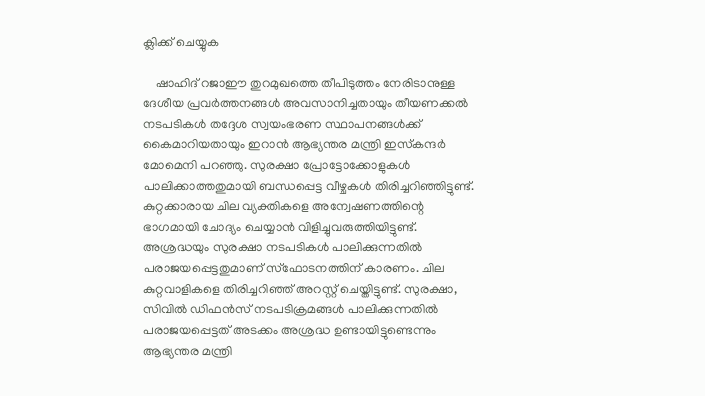ക്ലിക്ക് ചെയ്യുക

    ഷാഹിദ് റജാഈ തുറമുഖത്തെ തീപിടുത്തം നേരിടാനുള്ള ദേശീയ പ്രവർത്തനങ്ങൾ അവസാനിച്ചതായും തീയണക്കൽ നടപടികൾ തദ്ദേശ സ്വയംഭരണ സ്ഥാപനങ്ങൾക്ക് കൈമാറിയതായും ഇറാൻ ആഭ്യന്തര മന്ത്രി ഇസ്‌കന്ദർ മോമെനി പറഞ്ഞു. സുരക്ഷാ പ്രോട്ടോക്കോളുകൾ പാലിക്കാത്തതുമായി ബന്ധപ്പെട്ട വീഴ്ചകൾ തിരിച്ചറിഞ്ഞിട്ടുണ്ട്. കുറ്റക്കാരായ ചില വ്യക്തികളെ അന്വേഷണത്തിന്റെ ഭാഗമായി ചോദ്യം ചെയ്യാൻ വിളിച്ചുവരുത്തിയിട്ടുണ്ട്. അശ്രദ്ധയും സുരക്ഷാ നടപടികൾ പാലിക്കുന്നതിൽ പരാജയപ്പെട്ടതുമാണ് സ്‌ഫോടനത്തിന് കാരണം. ചില കുറ്റവാളികളെ തിരിച്ചറിഞ്ഞ് അറസ്റ്റ് ചെയ്തിട്ടുണ്ട്. സുരക്ഷാ, സിവിൽ ഡിഫൻസ് നടപടിക്രമങ്ങൾ പാലിക്കുന്നതിൽ പരാജയപ്പെട്ടത് അടക്കം അശ്രദ്ധ ഉണ്ടായിട്ടുണ്ടെന്നും ആഭ്യന്തര മന്ത്രി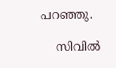പറഞ്ഞു.

    സിവിൽ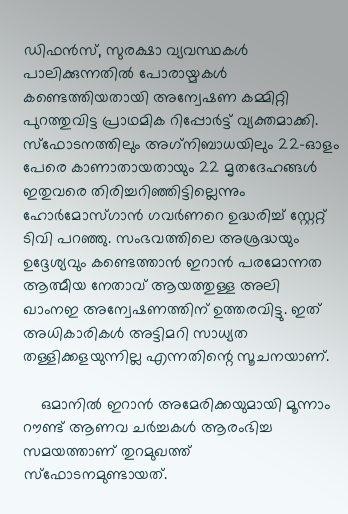ഡിഫൻസ്, സുരക്ഷാ വ്യവസ്ഥകൾ പാലിക്കുന്നതിൽ പോരായ്മകൾ കണ്ടെത്തിയതായി അന്വേഷണ കമ്മിറ്റി പുറത്തുവിട്ട പ്രാഥമിക റിപ്പോർട്ട് വ്യക്തമാക്കി. സ്‌ഫോടനത്തിലും അഗ്‌നിബാധയിലും 22-ഓളം പേരെ കാണാതായതായും 22 മൃതദേഹങ്ങൾ ഇതുവരെ തിരിച്ചറിഞ്ഞിട്ടില്ലെന്നും ഹോർമോസ്ഗാൻ ഗവർണറെ ഉദ്ധരിച്ച് സ്റ്റേറ്റ് ടിവി പറഞ്ഞു. സംഭവത്തിലെ അശ്രദ്ധയും ഉദ്ദേശ്യവും കണ്ടെത്താൻ ഇറാൻ പരമോന്നത ആത്മീയ നേതാവ് ആയത്തുള്ള അലി ഖാംനഇ അന്വേഷണത്തിന് ഉത്തരവിട്ടു. ഇത് അധികാരികൾ അട്ടിമറി സാധ്യത തള്ളിക്കളയുന്നില്ല എന്നതിന്റെ സൂചനയാണ്.

    ഒമാനിൽ ഇറാൻ അമേരിക്കയുമായി മൂന്നാം റൗണ്ട് ആണവ ചർച്ചകൾ ആരംഭിച്ച സമയത്താണ് തുറമുഖത്ത് സ്‌ഫോടനമുണ്ടായത്.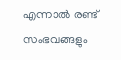എന്നാൽ രണ്ട് സംഭവങ്ങളും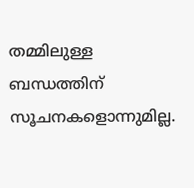തമ്മിലുള്ള ബന്ധത്തിന് സൂചനകളൊന്നുമില്ല.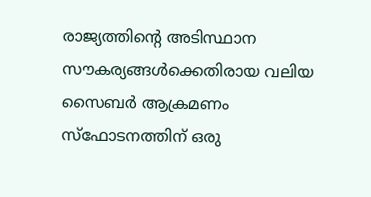രാജ്യത്തിന്റെ അടിസ്ഥാന സൗകര്യങ്ങൾക്കെതിരായ വലിയ സൈബർ ആക്രമണം സ്‌ഫോടനത്തിന് ഒരു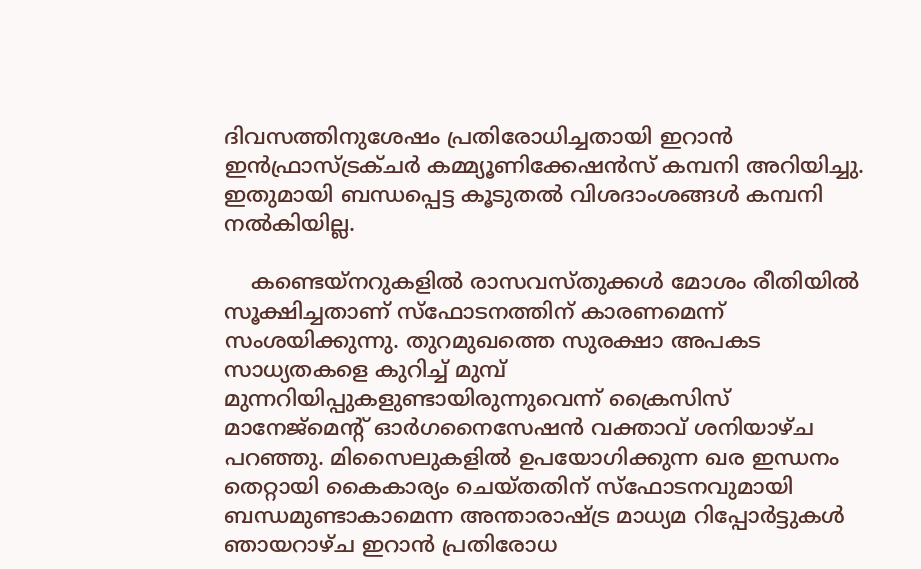ദിവസത്തിനുശേഷം പ്രതിരോധിച്ചതായി ഇറാൻ ഇൻഫ്രാസ്ട്രക്ചർ കമ്മ്യൂണിക്കേഷൻസ് കമ്പനി അറിയിച്ചു. ഇതുമായി ബന്ധപ്പെട്ട കൂടുതൽ വിശദാംശങ്ങൾ കമ്പനി നൽകിയില്ല.

    കണ്ടെയ്‌നറുകളിൽ രാസവസ്തുക്കൾ മോശം രീതിയിൽ സൂക്ഷിച്ചതാണ് സ്‌ഫോടനത്തിന് കാരണമെന്ന് സംശയിക്കുന്നു. തുറമുഖത്തെ സുരക്ഷാ അപകട സാധ്യതകളെ കുറിച്ച് മുമ്പ് മുന്നറിയിപ്പുകളുണ്ടായിരുന്നുവെന്ന് ക്രൈസിസ് മാനേജ്‌മെന്റ് ഓർഗനൈസേഷൻ വക്താവ് ശനിയാഴ്ച പറഞ്ഞു. മിസൈലുകളിൽ ഉപയോഗിക്കുന്ന ഖര ഇന്ധനം തെറ്റായി കൈകാര്യം ചെയ്തതിന് സ്‌ഫോടനവുമായി ബന്ധമുണ്ടാകാമെന്ന അന്താരാഷ്ട്ര മാധ്യമ റിപ്പോർട്ടുകൾ ഞായറാഴ്ച ഇറാൻ പ്രതിരോധ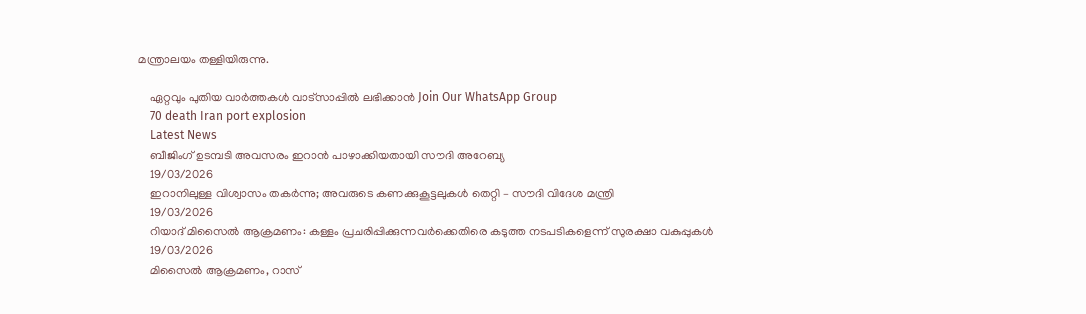മന്ത്രാലയം തള്ളിയിരുന്നു.

    ഏറ്റവും പുതിയ വാർത്തകൾ വാട്സാപ്പിൽ ലഭിക്കാൻ Join Our WhatsApp Group
    70 death Iran port explosion
    Latest News
    ബീജിംഗ് ഉടമ്പടി അവസരം ഇറാന്‍ പാഴാക്കിയതായി സൗദി അറേബ്യ
    19/03/2026
    ഇറാനിലുള്ള വിശ്വാസം തകര്‍ന്നു; അവരുടെ കണക്കുകൂട്ടലുകള്‍ തെറ്റി – സൗദി വിദേശ മന്ത്രി
    19/03/2026
    റിയാദ് മിസൈല്‍ ആക്രമണം: കള്ളം പ്രചരിപ്പിക്കുന്നവര്‍ക്കെതിരെ കടുത്ത നടപടികളെന്ന് സുരക്ഷാ വകുപ്പുകള്‍
    19/03/2026
    മിസൈൽ ആക്രമണം, റാസ്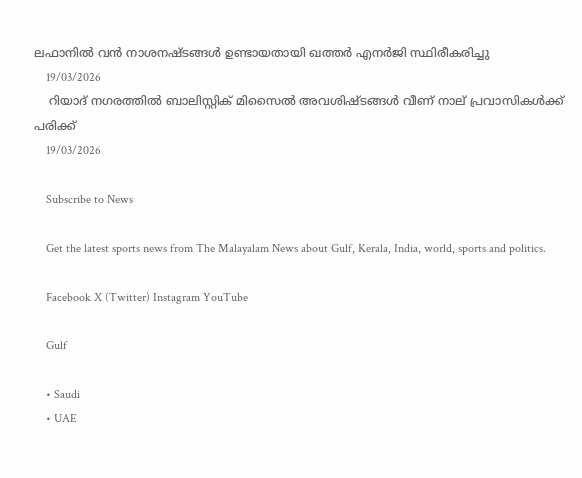ലഫാനിൽ വൻ നാശനഷ്ടങ്ങൾ ഉണ്ടായതായി ഖത്തർ എനർജി സ്ഥിരീകരിച്ചു
    19/03/2026
    റിയാദ് നഗരത്തിൽ ബാലിസ്റ്റിക് മിസൈൽ അവശിഷ്ടങ്ങൾ വീണ് നാല് പ്രവാസികൾക്ക് പരിക്ക്
    19/03/2026

    Subscribe to News

    Get the latest sports news from The Malayalam News about Gulf, Kerala, India, world, sports and politics.

    Facebook X (Twitter) Instagram YouTube

    Gulf

    • Saudi
    • UAE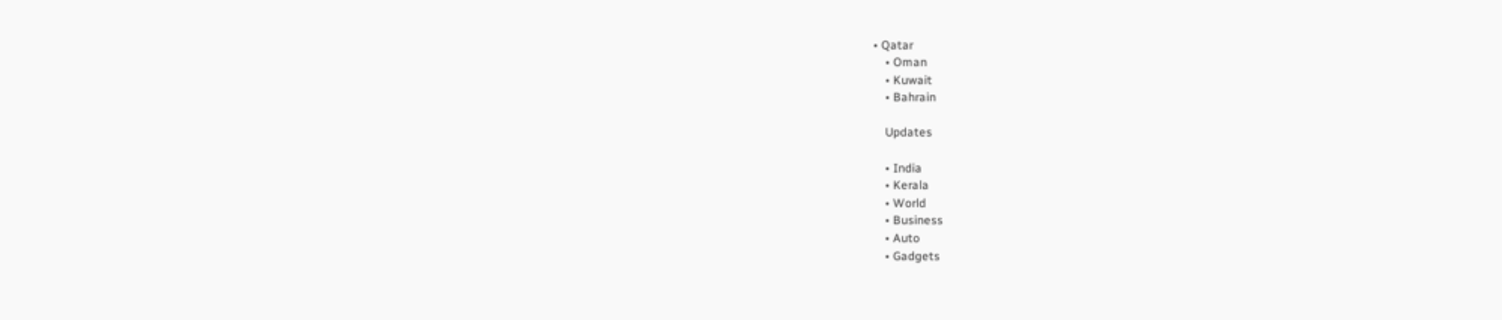• Qatar
    • Oman
    • Kuwait
    • Bahrain

    Updates

    • India
    • Kerala
    • World
    • Business
    • Auto
    • Gadgets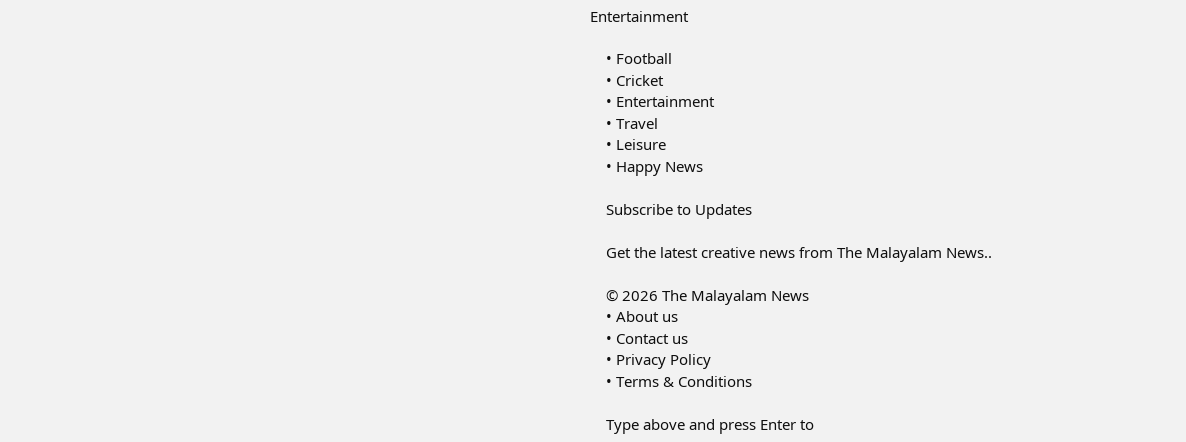Entertainment

    • Football
    • Cricket
    • Entertainment
    • Travel
    • Leisure
    • Happy News

    Subscribe to Updates

    Get the latest creative news from The Malayalam News..

    © 2026 The Malayalam News
    • About us
    • Contact us
    • Privacy Policy
    • Terms & Conditions

    Type above and press Enter to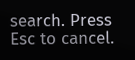search. Press Esc to cancel.